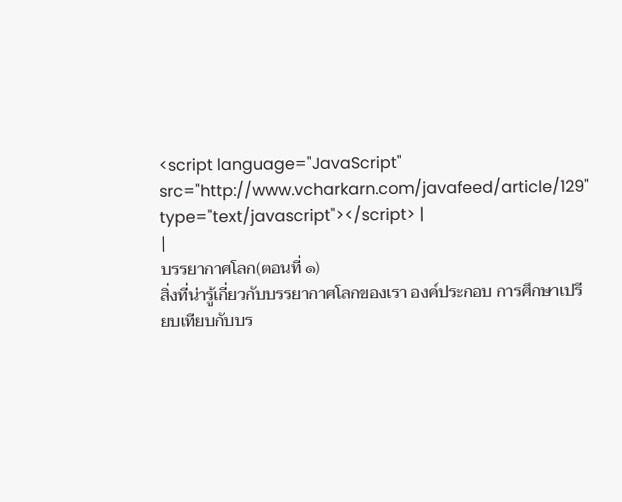<script language="JavaScript" src="http://www.vcharkarn.com/javafeed/article/129" type="text/javascript"></script> |
|
บรรยากาศโลก(ตอนที่ ๑)
สิ่งที่น่ารู้เกี่ยวกับบรรยากาศโลกของเรา องค์ประกอบ การศึกษาเปรียบเทียบกับบร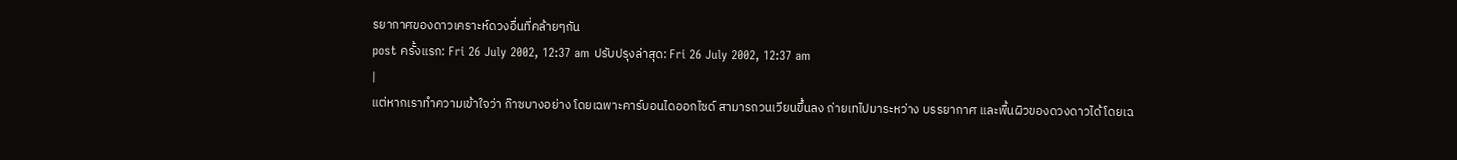รยากาศของดาวเคราะห์ดวงอื่นที่คล้ายๆกัน
post ครั้งแรก: Fri 26 July 2002, 12:37 am ปรับปรุงล่าสุด: Fri 26 July 2002, 12:37 am
|
แต่หากเราทำความเข้าใจว่า ก๊าซบางอย่าง โดยเฉพาะคาร์บอนไดออกไซด์ สามารถวนเวียนขึ้นลง ถ่ายเทไปมาระหว่าง บรรยากาศ และพื้นผิวของดวงดาวได้ โดยเฉ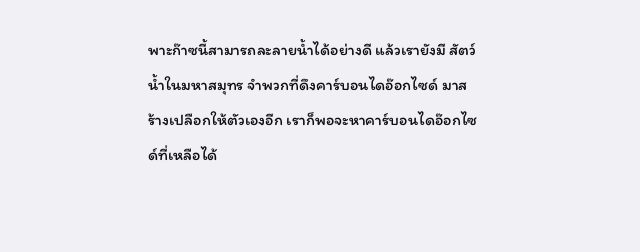พาะก๊าซนี้สามารถละลายน้ำได้อย่างดี แล้วเรายังมี สัตว์น้ำในมหาสมุทร จำพวกที่ดึงคาร์บอนไดอ๊อกไซด์ มาสร้างเปลือกให้ตัวเองอีก เราก็พอจะหาคาร์บอนไดอ๊อกไซด์ที่เหลือได้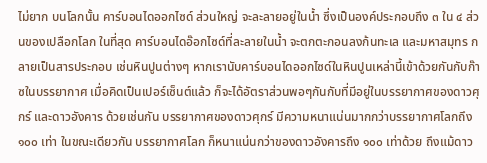ไม่ยาก บนโลกนั้น คาร์บอนไดออกไซด์ ส่วนใหญ่ จะละลายอยู่ในน้ำ ซึ่งเป็นองค์ประกอบถึง ๓ ใน ๔ ส่วนของเปลือกโลก ในที่สุด คาร์บอนไดอ๊อกไซด์ที่ละลายในน้ำ จะตกตะกอนลงก้นทะเล และมหาสมุทร กลายเป็นสารประกอบ เช่นหินปูนต่างๆ หากเรานับคาร์บอนไดออกไซด์ในหินปูนเหล่านี้เข้าด้วยกันกับก๊าซในบรรยากาศ เมื่อคิดเป็นเปอร์เซ็นต์แล้ว ก็จะได้อัตราส่วนพอๆกันกับที่มีอยู่ในบรรยากาศของดาวศุกร์ และดาวอังคาร ด้วยเช่นกัน บรรยากาศของดาวศุกร์ มีความหนาแน่นมากกว่าบรรยากาศโลกถึง ๑๐๐ เท่า ในขณะเดียวกัน บรรยากาศโลก ก็หนาแน่นกว่าของดาวอังคารถึง ๑๐๐ เท่าด้วย ถึงแม้ดาว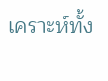เคราะห์ทั้ง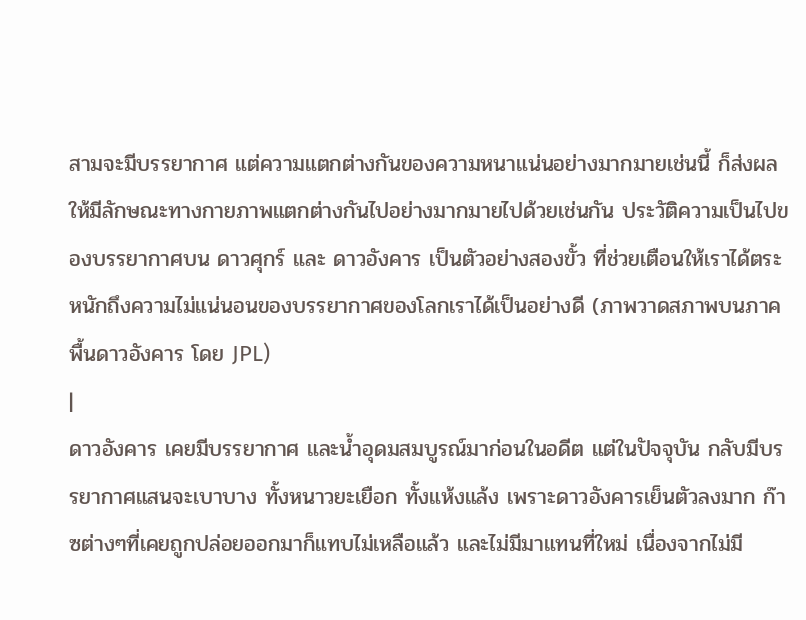สามจะมีบรรยากาศ แต่ความแตกต่างกันของความหนาแน่นอย่างมากมายเช่นนี้ ก็ส่งผลให้มีลักษณะทางกายภาพแตกต่างกันไปอย่างมากมายไปด้วยเช่นกัน ประวัติความเป็นไปของบรรยากาศบน ดาวศุกร์ และ ดาวอังคาร เป็นตัวอย่างสองขั้ว ที่ช่วยเตือนให้เราได้ตระหนักถึงความไม่แน่นอนของบรรยากาศของโลกเราได้เป็นอย่างดี (ภาพวาดสภาพบนภาคพื้นดาวอังคาร โดย JPL)
|
ดาวอังคาร เคยมีบรรยากาศ และน้ำอุดมสมบูรณ์มาก่อนในอดีต แต่ในปัจจุบัน กลับมีบรรยากาศแสนจะเบาบาง ทั้งหนาวยะเยือก ทั้งแห้งแล้ง เพราะดาวอังคารเย็นตัวลงมาก ก๊าซต่างๆที่เคยถูกปล่อยออกมาก็แทบไม่เหลือแล้ว และไม่มีมาแทนที่ใหม่ เนื่องจากไม่มี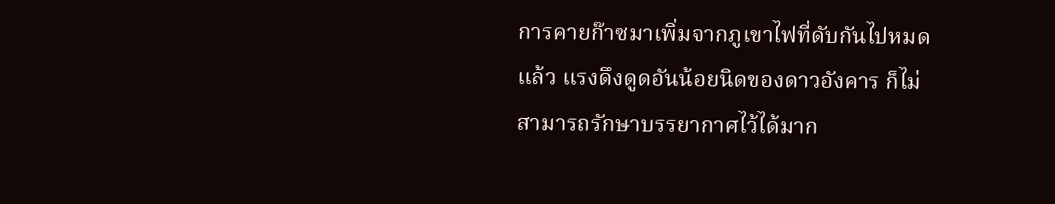การคายก๊าซมาเพิ่มจากภูเขาไฟที่ดับกันไปหมดแล้ว แรงดึงดูดอันน้อยนิดของดาวอังคาร ก็ไม่สามารถรักษาบรรยากาศไว้ได้มาก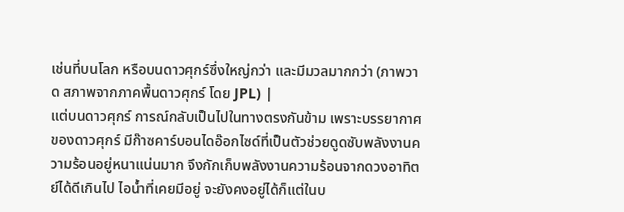เช่นที่บนโลก หรือบนดาวศุกร์ซึ่งใหญ่กว่า และมีมวลมากกว่า (ภาพวาด สภาพจากภาคพื้นดาวศุกร์ โดย JPL) |
แต่บนดาวศุกร์ การณ์กลับเป็นไปในทางตรงกันข้าม เพราะบรรยากาศของดาวศุกร์ มีก๊าซคาร์บอนไดอ๊อกไซด์ที่เป็นตัวช่วยดูดซับพลังงานความร้อนอยู่หนาแน่นมาก จึงกักเก็บพลังงานความร้อนจากดวงอาทิตย์ได้ดีเกินไป ไอน้ำที่เคยมีอยู่ จะยังคงอยู่ได้ก็แต่ในบ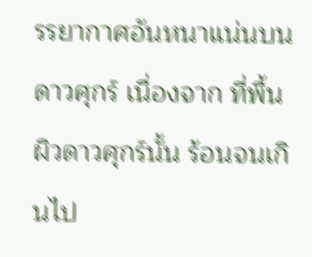รรยากาศอันหนาแน่นบนดาวศุกร์ เนื่องจาก ที่พื้นผิวดาวศุกร์นั้น ร้อนจนเกินไป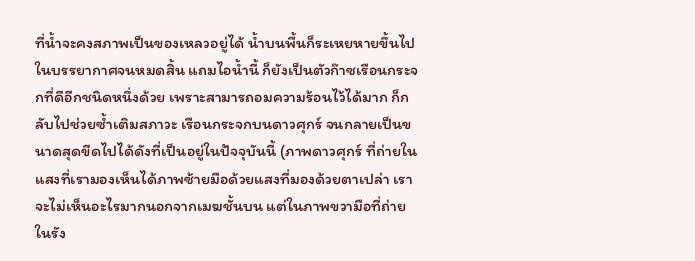ที่น้ำจะคงสภาพเป็นของเหลวอยู่ได้ น้ำบนพื้นก็ระเหยหายขึ้นไปในบรรยากาศจนหมดสิ้น แถมไอน้ำนี้ ก็ยังเป็นตัวก๊าซเรือนกระจกที่ดีอีกชนิดหนึ่งด้วย เพราะสามารถอมความร้อนไว้ได้มาก ก็กลับไปช่วยซ้ำเติมสภาวะ เรือนกระจกบนดาวศุกร์ จนกลายเป็นขนาดสุดขีดไปได้ดังที่เป็นอยู่ในปัจจุบันนี้ (ภาพดาวศุกร์ ที่ถ่ายในแสงที่เรามองเห็นได้ภาพซ้ายมือด้วยแสงที่มองด้วยตาเปล่า เราจะไม่เห็นอะไรมากนอกจากเมฆชั้นบน แต่ในภาพขวามือที่ถ่ายในรัง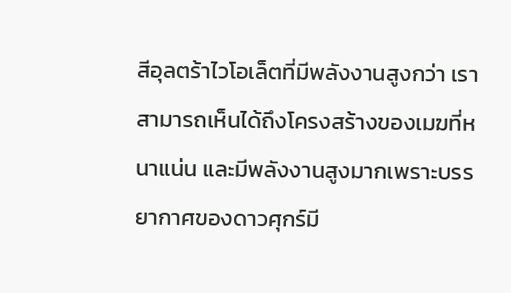สีอุลตร้าไวโอเล็ตที่มีพลังงานสูงกว่า เราสามารถเห็นได้ถึงโครงสร้างของเมฆที่หนาแน่น และมีพลังงานสูงมากเพราะบรรยากาศของดาวศุกร์มี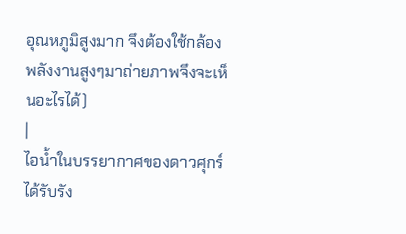อุณหภูมิสูงมาก จึงต้องใช้กล้องพลังงานสูงๆมาถ่ายภาพจึงจะเห็นอะไรได้)
|
ไอน้ำในบรรยากาศของดาวศุกร์ได้รับรัง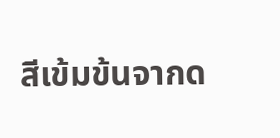สีเข้มข้นจากด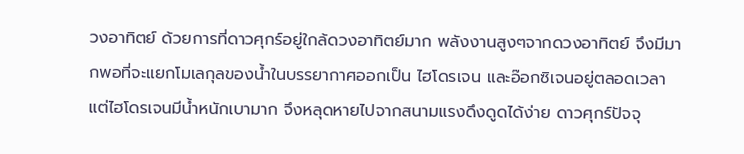วงอาทิตย์ ด้วยการที่ดาวศุกร์อยู่ใกล้ดวงอาทิตย์มาก พลังงานสูงๆจากดวงอาทิตย์ จึงมีมากพอที่จะแยกโมเลกุลของน้ำในบรรยากาศออกเป็น ไฮโดรเจน และอ๊อกซิเจนอยู่ตลอดเวลา แต่ไฮโดรเจนมีน้ำหนักเบามาก จึงหลุดหายไปจากสนามแรงดึงดูดได้ง่าย ดาวศุกร์ปัจจุ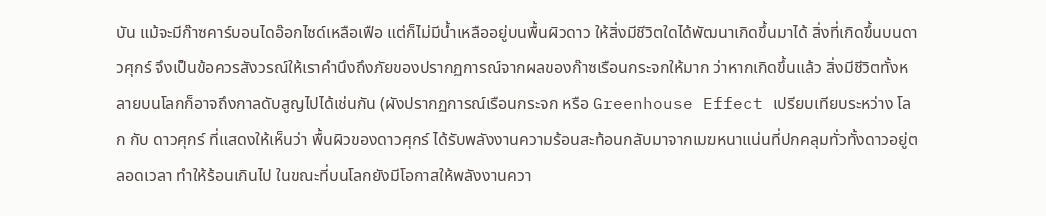บัน แม้จะมีก๊าซคาร์บอนไดอ๊อกไซด์เหลือเฟือ แต่ก็ไม่มีน้ำเหลืออยู่บนพื้นผิวดาว ให้สิ่งมีชีวิตใดได้พัฒนาเกิดขึ้นมาได้ สิ่งที่เกิดขึ้นบนดาวศุกร์ จึงเป็นข้อควรสังวรณ์ให้เราคำนึงถึงภัยของปรากฏการณ์จากผลของก๊าซเรือนกระจกให้มาก ว่าหากเกิดขึ้นแล้ว สิ่งมีชีวิตทั้งหลายบนโลกก็อาจถึงกาลดับสูญไปได้เช่นกัน (ผังปรากฏการณ์เรือนกระจก หรือ Greenhouse Effect เปรียบเทียบระหว่าง โลก กับ ดาวศุกร์ ที่แสดงให้เห็นว่า พื้นผิวของดาวศุกร์ ได้รับพลังงานความร้อนสะท้อนกลับมาจากเมฆหนาแน่นที่ปกคลุมทั่วทั้งดาวอยู่ตลอดเวลา ทำให้ร้อนเกินไป ในขณะที่บนโลกยังมีโอกาสให้พลังงานควา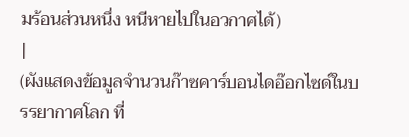มร้อนส่วนหนึ่ง หนีหายไปในอวกาศได้)
|
(ผังแสดงข้อมูลจำนวนก๊าซคาร์บอนไดอ๊อกไซด์ในบรรยากาศโลก ที่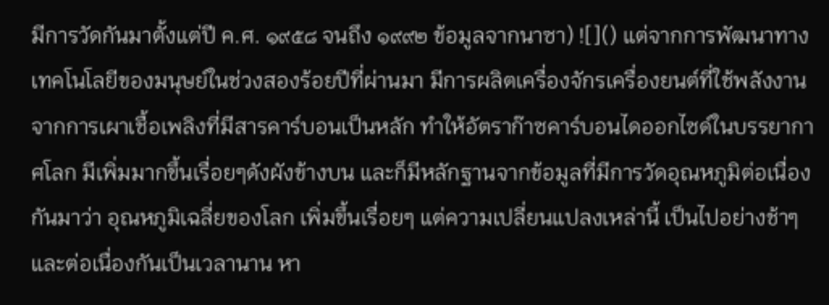มีการวัดกันมาตั้งแต่ปี ค.ศ. ๑๙๕๘ จนถึง ๑๙๙๒ ข้อมูลจากนาซา) ![]() แต่จากการพัฒนาทางเทคโนโลยีของมนุษย์ในช่วงสองร้อยปีที่ผ่านมา มีการผลิตเครื่องจักรเครื่องยนต์ที่ใช้พลังงานจากการเผาเชื้อเพลิงที่มีสารคาร์บอนเป็นหลัก ทำให้อัตราก๊าซคาร์บอนไดออกไซด์ในบรรยากาศโลก มีเพิ่มมากขึ้นเรื่อยๆดังผังข้างบน และก็มีหลักฐานจากข้อมูลที่มีการวัดอุณหภูมิต่อเนื่องกันมาว่า อุณหภูมิเฉลี่ยของโลก เพิ่มขึ้นเรื่อยๆ แต่ความเปลี่ยนแปลงเหล่านี้ เป็นไปอย่างช้าๆและต่อเนื่องกันเป็นเวลานาน หา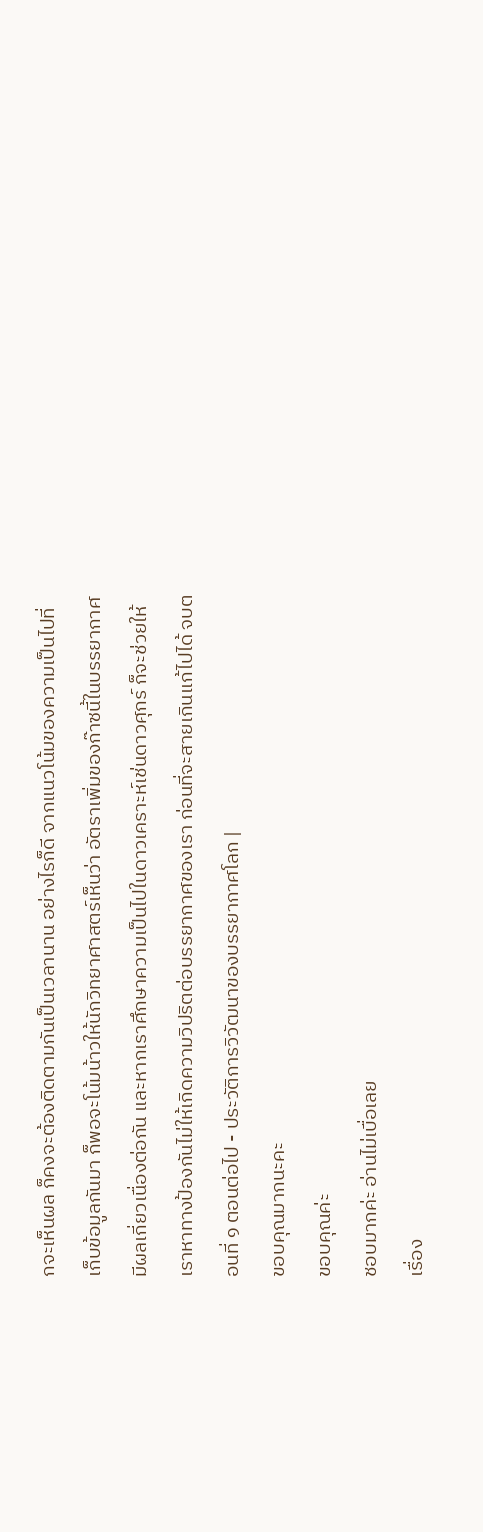กจะเห็นผล ก็คงจะต้องติดตามกันเป็นเวลานาน อย่างไรก็ดี จากแนวโน้มของความเป็นไปที่เก็บข้อมูลกันมา ก็พอจะโน้มน้าวให้นักวิทยาศาสตร์เห็นว่า อัตราเพิ่มของก๊าซนี้ในบรรยากาศ มีผลเกี่ยวเนื่องต่อกัน และหากเราศึกษาความเป็นไปในดาวเคราะห์เช่นดาวศุกร์ ก็จะช่วยให้เราหาทางป้องกันไม่ให้เกิดความวิปริตต่อบรรยากาศของเรา ก่อนที่จะสายเกินแก้ไปได้ จบตอนที่ ๑ ตอนต่อไป - ประวัติการวิวัฒนาของบรรยากาศโลก |
ขอบคุณมากนะคะ
ขอบคุณค่ะ
ชอบมากค่ะ อ่านไม่เบื่อเลย
เรื่อง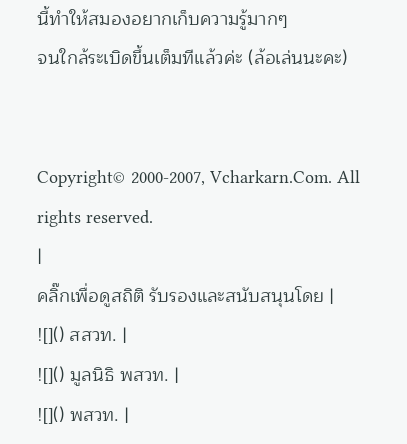นี้ทำให้สมองอยากเก็บความรู้มากๆ
จนใกล้ระเบิดขึ้นเต็มทีแล้วค่ะ (ล้อเล่นนะคะ)


Copyright© 2000-2007, Vcharkarn.Com. All rights reserved.
|
คลิ๊กเพื่อดูสถิติ รับรองและสนับสนุนโดย |
![]() สสวท. |
![]() มูลนิธิ พสวท. |
![]() พสวท. |